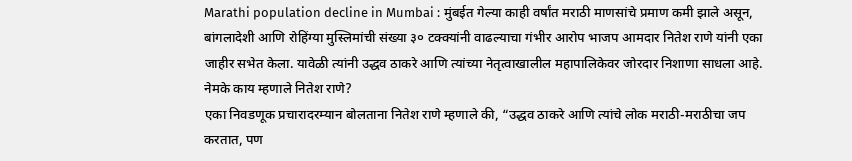Marathi population decline in Mumbai : मुंबईत गेल्या काही वर्षांत मराठी माणसांचे प्रमाण कमी झाले असून, बांगलादेशी आणि रोहिंग्या मुस्लिमांची संख्या ३० टक्क्यांनी वाढल्याचा गंभीर आरोप भाजप आमदार नितेश राणे यांनी एका जाहीर सभेत केला. यावेळी त्यांनी उद्धव ठाकरे आणि त्यांच्या नेतृत्वाखालील महापालिकेवर जोरदार निशाणा साधला आहे.
नेमके काय म्हणाले नितेश राणे?
एका निवडणूक प्रचारादरम्यान बोलताना नितेश राणे म्हणाले की, “उद्धव ठाकरे आणि त्यांचे लोक मराठी-मराठीचा जप करतात, पण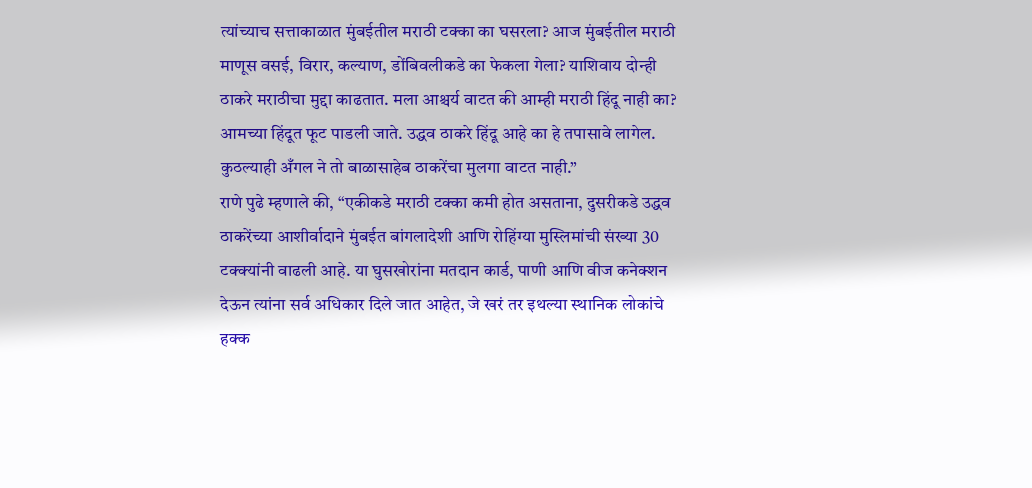त्यांच्याच सत्ताकाळात मुंबईतील मराठी टक्का का घसरला? आज मुंबईतील मराठी माणूस वसई, विरार, कल्याण, डोंबिवलीकडे का फेकला गेला? याशिवाय दोन्ही ठाकरे मराठीचा मुद्दा काढतात. मला आश्चर्य वाटत की आम्ही मराठी हिंदू नाही का? आमच्या हिंदूत फूट पाडली जाते. उद्धव ठाकरे हिंदू आहे का हे तपासावे लागेल. कुठल्याही अँगल ने तो बाळासाहेब ठाकरेंचा मुलगा वाटत नाही.”
राणे पुढे म्हणाले की, “एकीकडे मराठी टक्का कमी होत असताना, दुसरीकडे उद्धव ठाकरेंच्या आशीर्वादाने मुंबईत बांगलादेशी आणि रोहिंग्या मुस्लिमांची संख्या 30 टक्क्यांनी वाढली आहे. या घुसखोरांना मतदान कार्ड, पाणी आणि वीज कनेक्शन देऊन त्यांना सर्व अधिकार दिले जात आहेत, जे खरं तर इथल्या स्थानिक लोकांचे हक्क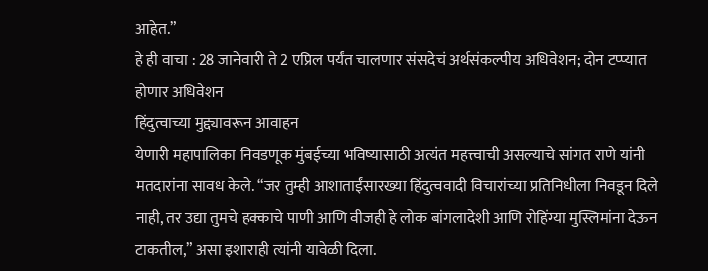आहेत.”
हे ही वाचा : 28 जानेवारी ते 2 एप्रिल पर्यंत चालणार संसदेचं अर्थसंकल्पीय अधिवेशन; दोन टप्प्यात होणार अधिवेशन
हिंदुत्वाच्या मुद्द्यावरून आवाहन
येणारी महापालिका निवडणूक मुंबईच्या भविष्यासाठी अत्यंत महत्त्वाची असल्याचे सांगत राणे यांनी मतदारांना सावध केले. “जर तुम्ही आशाताईंसारख्या हिंदुत्ववादी विचारांच्या प्रतिनिधीला निवडून दिले नाही, तर उद्या तुमचे हक्काचे पाणी आणि वीजही हे लोक बांगलादेशी आणि रोहिंग्या मुस्लिमांना देऊन टाकतील,” असा इशाराही त्यांनी यावेळी दिला.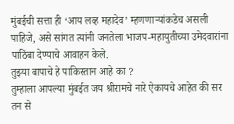मुंबईची सत्ता ही ‘आय लव्ह महादेव’ म्हणणाऱ्यांकडेच असली पाहिजे, असे सांगत त्यांनी जनतेला भाजप-महायुतीच्या उमेदवारांना पाठिंबा देण्याचे आवाहन केले.
तुझ्या बापाचे हे पाकिस्तान आहे का ?
तुम्हाला आपल्या मुंबईत जय श्रीरामचे नारे ऐकायचे आहेत की सर तन से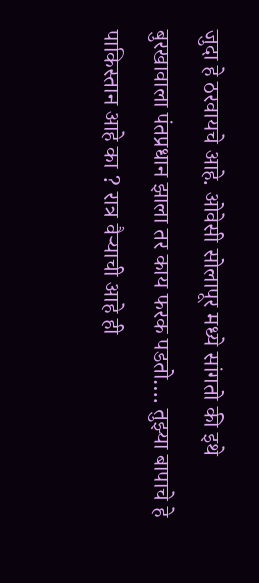जुदा हे ठरवायचे आहे. ओवेसी सोलापूर मध्ये सांगतो की इथे बुरखावाला पंतप्रधान झाला तर काय फरक पडतो…. तुझ्या बापाचे हे पाकिस्तान आहे का ? रात्र वैऱ्याची आहे ही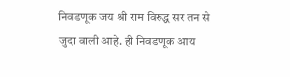निवडणूक जय श्री राम विरुद्ध सर तन से जुदा वाली आहे. ही निवडणूक आय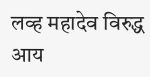लव्ह महादेव विरुद्ध आय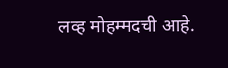लव्ह मोहम्मदची आहे.